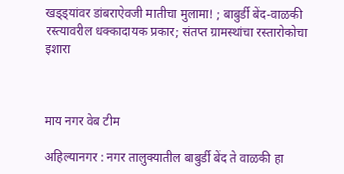खड्ड्यांवर डांबराऐवजी मातीचा मुलामा! ; बाबुर्डी बेंद-वाळकी रस्त्यावरील धक्कादायक प्रकार; संतप्त ग्रामस्थांचा रस्तारोकोचा इशारा



माय नगर वेब टीम

अहिल्यानगर : नगर तालुक्यातील बाबुर्डी बेंद ते वाळकी हा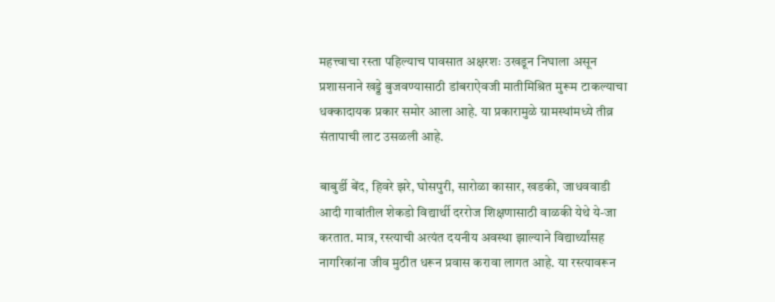महत्त्वाचा रस्ता पहिल्याच पावसात अक्षरशः उखडून निघाला असून प्रशासनाने खड्डे बुजवण्यासाठी डांबराऐवजी मातीमिश्रित मुरूम टाकल्याचा धक्कादायक प्रकार समोर आला आहे. या प्रकारामुळे ग्रामस्थांमध्ये तीव्र संतापाची लाट उसळली आहे.

बाबुर्डी बेंद, हिवरे झरे, घोसपुरी, सारोळा कासार, खडकी, जाधववाडी आदी गावांतील शेकडो विद्यार्थी दररोज शिक्षणासाठी वाळकी येथे ये-जा करतात. मात्र, रस्त्याची अत्यंत दयनीय अवस्था झाल्याने विद्यार्थ्यांसह नागरिकांना जीव मुठीत धरून प्रवास करावा लागत आहे. या रस्त्यावरून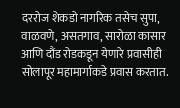दररोज शेकडो नागरिक तसेच सुपा, वाळवणे, असतगाव, सारोळा कासार आणि दौंड रोडकडून येणारे प्रवासीही सोलापूर महामार्गाकडे प्रवास करतात.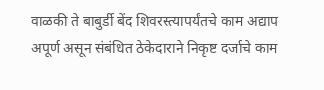वाळकी ते बाबुर्डी बेंद शिवरस्त्यापर्यंतचे काम अद्याप अपूर्ण असून संबंधित ठेकेदाराने निकृष्ट दर्जाचे काम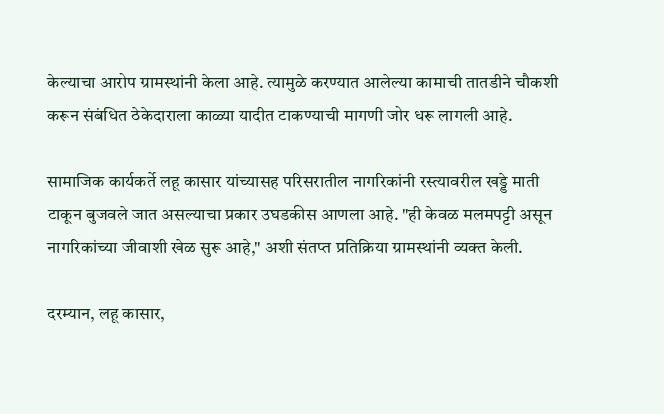केल्याचा आरोप ग्रामस्थांनी केला आहे. त्यामुळे करण्यात आलेल्या कामाची तातडीने चौकशी करून संबंधित ठेकेदाराला काळ्या यादीत टाकण्याची मागणी जोर धरू लागली आहे.

सामाजिक कार्यकर्ते लहू कासार यांच्यासह परिसरातील नागरिकांनी रस्त्यावरील खड्डे माती टाकून बुजवले जात असल्याचा प्रकार उघडकीस आणला आहे. "ही केवळ मलमपट्टी असून नागरिकांच्या जीवाशी खेळ सुरू आहे," अशी संतप्त प्रतिक्रिया ग्रामस्थांनी व्यक्त केली.

दरम्यान, लहू कासार,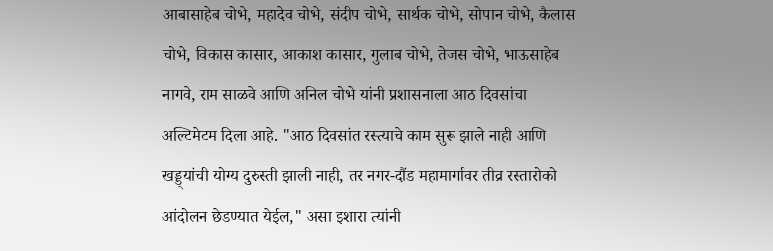आबासाहेब चोभे, महादेव चोभे, संदीप चोभे, सार्थक चोभे, सोपान चोभे, कैलास चोभे, विकास कासार, आकाश कासार, गुलाब चोभे, तेजस चोभे, भाऊसाहेब नागवे, राम साळवे आणि अनिल चोभे यांनी प्रशासनाला आठ दिवसांचा अल्टिमेटम दिला आहे. "आठ दिवसांत रस्त्याचे काम सुरू झाले नाही आणि खड्ड्यांची योग्य दुरुस्ती झाली नाही, तर नगर-दौंड महामार्गावर तीव्र रस्तारोको आंदोलन छेडण्यात येईल," असा इशारा त्यांनी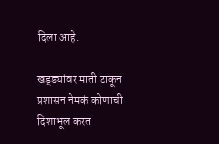दिला आहे.

खड्ड्यांवर माती टाकून प्रशासन नेमकं कोणाची दिशाभूल करत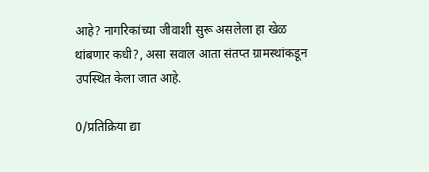आहे? नागरिकांच्या जीवाशी सुरू असलेला हा खेळ थांबणार कधी?, असा सवाल आता संतप्त ग्रामस्थांकडून उपस्थित केला जात आहे.

0/प्रतिक्रिया द्या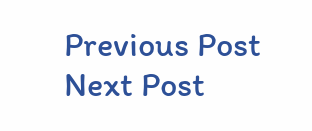Previous Post Next Post